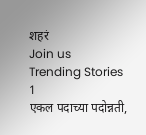शहरं
Join us
Trending Stories
1
एकल पदाच्या पदोन्नती,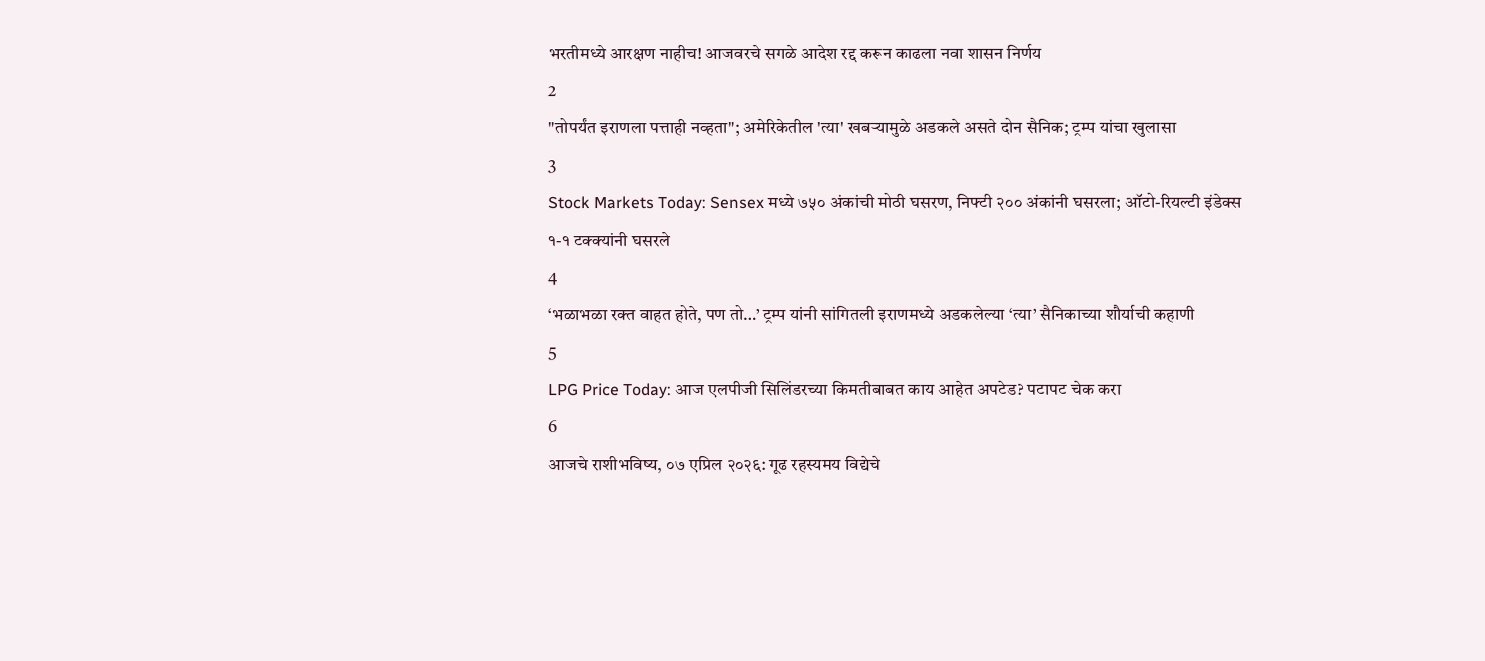भरतीमध्ये आरक्षण नाहीच! आजवरचे सगळे आदेश रद्द करून काढला नवा शासन निर्णय
2
"तोपर्यंत इराणला पत्ताही नव्हता"; अमेरिकेतील 'त्या' खबऱ्यामुळे अडकले असते दोन सैनिक; ट्रम्प यांचा खुलासा
3
Stock Markets Today: Sensex मध्ये ७५० अंकांची मोठी घसरण, निफ्टी २०० अंकांनी घसरला; ऑटो-रियल्टी इंडेक्स १-१ टक्क्यांनी घसरले
4
‘भळाभळा रक्त वाहत होते, पण तो…’ ट्रम्प यांनी सांगितली इराणमध्ये अडकलेल्या ‘त्या’ सैनिकाच्या शौर्याची कहाणी
5
LPG Price Today: आज एलपीजी सिलिंडरच्या किमतीबाबत काय आहेत अपटेड? पटापट चेक करा
6
आजचे राशीभविष्य, ०७ एप्रिल २०२६: गूढ रहस्यमय विद्येचे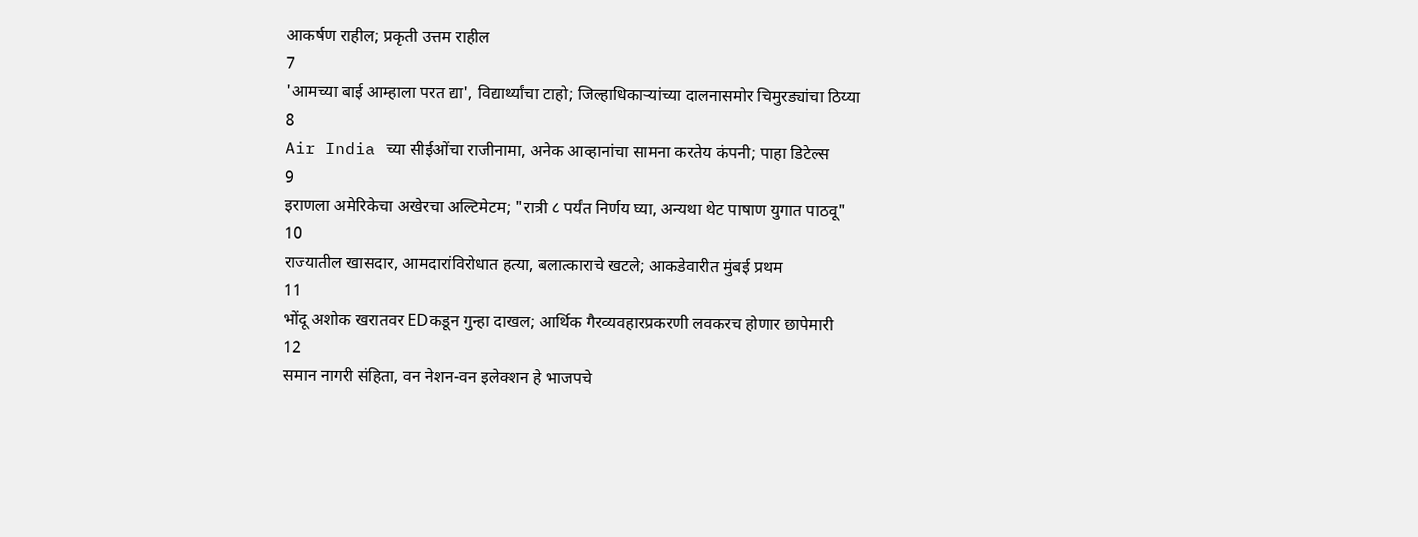आकर्षण राहील; प्रकृती उत्तम राहील
7
'आमच्या बाई आम्हाला परत द्या', विद्यार्थ्यांचा टाहो; जिल्हाधिकाऱ्यांच्या दालनासमोर चिमुरड्यांचा ठिय्या
8
Air India च्या सीईओंचा राजीनामा, अनेक आव्हानांचा सामना करतेय कंपनी; पाहा डिटेल्स
9
इराणला अमेरिकेचा अखेरचा अल्टिमेटम; "रात्री ८ पर्यंत निर्णय घ्या, अन्यथा थेट पाषाण युगात पाठवू"
10
राज्यातील खासदार, आमदारांविरोधात हत्या, बलात्काराचे खटले; आकडेवारीत मुंबई प्रथम
11
भोंदू अशोक खरातवर EDकडून गुन्हा दाखल; आर्थिक गैरव्यवहारप्रकरणी लवकरच होणार छापेमारी
12
समान नागरी संहिता, वन नेशन-वन इलेक्शन हे भाजपचे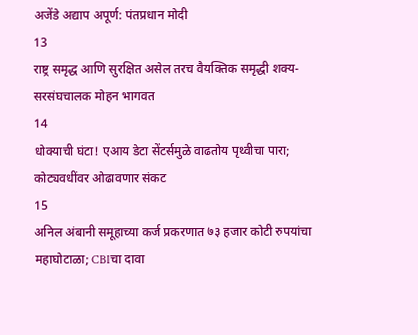अजेंडे अद्याप अपूर्ण: पंतप्रधान मोदी
13
राष्ट्र समृद्ध आणि सुरक्षित असेल तरच वैयक्तिक समृद्धी शक्य- सरसंघचालक मोहन भागवत
14
धोक्याची घंटा! एआय डेटा सेंटर्समुळे वाढतोय पृथ्वीचा पारा; कोट्यवधींवर ओढावणार संकट
15
अनिल अंबानी समूहाच्या कर्ज प्रकरणात ७३ हजार कोटी रुपयांचा महाघोटाळा; CBIचा दावा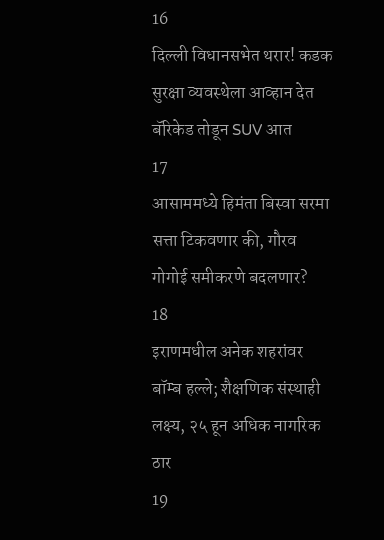16
दिल्ली विधानसभेत थरार! कडक सुरक्षा व्यवस्थेला आव्हान देत बॅरिकेड तोडून SUV आत
17
आसाममध्ये हिमंता बिस्वा सरमा सत्ता टिकवणार की, गौरव गोगोई समीकरणे बदलणार?
18
इराणमधील अनेक शहरांवर बॉम्ब हल्ले; शैक्षणिक संस्थाही लक्ष्य, २५ हून अधिक नागरिक ठार
19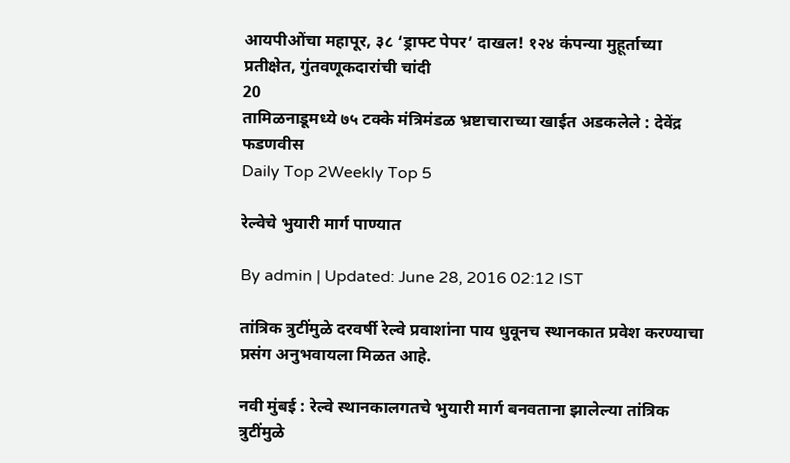आयपीओंचा महापूर, ३८ ‘ड्राफ्ट पेपर’ दाखल! १२४ कंपन्या मुहूर्ताच्या प्रतीक्षेत, गुंतवणूकदारांची चांदी
20
तामिळनाडूमध्ये ७५ टक्के मंत्रिमंडळ भ्रष्टाचाराच्या खाईत अडकलेले : देवेंद्र फडणवीस
Daily Top 2Weekly Top 5

रेल्वेचे भुयारी मार्ग पाण्यात

By admin | Updated: June 28, 2016 02:12 IST

तांत्रिक त्रुटींमुळे दरवर्षी रेल्वे प्रवाशांना पाय धुवूनच स्थानकात प्रवेश करण्याचा प्रसंग अनुभवायला मिळत आहे.

नवी मुंबई : रेल्वे स्थानकालगतचे भुयारी मार्ग बनवताना झालेल्या तांत्रिक त्रुटींमुळे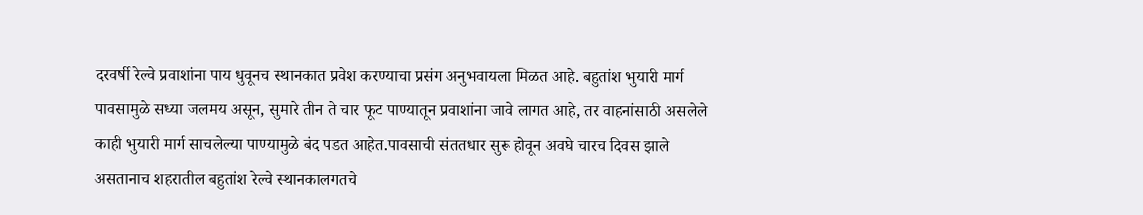दरवर्षी रेल्वे प्रवाशांना पाय धुवूनच स्थानकात प्रवेश करण्याचा प्रसंग अनुभवायला मिळत आहे. बहुतांश भुयारी मार्ग पावसामुळे सध्या जलमय असून, सुमारे तीन ते चार फूट पाण्यातून प्रवाशांना जावे लागत आहे, तर वाहनांसाठी असलेले काही भुयारी मार्ग साचलेल्या पाण्यामुळे बंद पडत आहेत.पावसाची संततधार सुरू होवून अवघे चारच दिवस झाले असतानाच शहरातील बहुतांश रेल्वे स्थानकालगतचे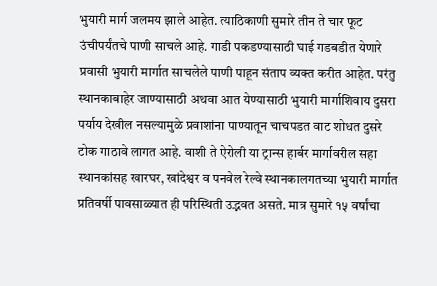भुयारी मार्ग जलमय झाले आहेत. त्याठिकाणी सुमारे तीन ते चार फूट उंचीपर्यंतचे पाणी साचले आहे. गाडी पकडण्यासाठी घाई गडबडीत येणारे प्रवासी भुयारी मार्गात साचलेले पाणी पाहून संताप व्यक्त करीत आहेत. परंतु स्थानकाबाहेर जाण्यासाठी अथवा आत येण्यासाठी भुयारी मार्गाशिवाय दुसरा पर्याय देखील नसल्यामुळे प्रवाशांना पाण्यातून चाचपडत वाट शोधत दुसरे टोक गाठावे लागत आहे. वाशी ते ऐरोली या ट्रान्स हार्बर मार्गावरील सहा स्थानकांसह खारघर, खांदेश्वर व पनवेल रेल्वे स्थानकालगतच्या भुयारी मार्गात प्रतिवर्षी पावसाळ्यात ही परिस्थिती उद्भवत असते. मात्र सुमारे १५ वर्षांचा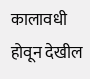कालावधी होवून देखील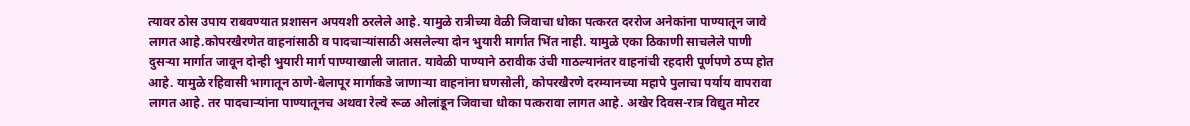त्यावर ठोस उपाय राबवण्यात प्रशासन अपयशी ठरलेले आहे. यामुळे रात्रीच्या वेळी जिवाचा धोका पत्करत दररोज अनेकांना पाण्यातून जावे लागत आहे.कोपरखैरणेत वाहनांसाठी व पादचाऱ्यांसाठी असलेल्या दोन भुयारी मार्गात भिंत नाही. यामुळे एका ठिकाणी साचलेले पाणी दुसऱ्या मार्गात जावून दोन्ही भुयारी मार्ग पाण्याखाली जातात. यावेळी पाण्याने ठरावीक उंची गाठल्यानंतर वाहनांची रहदारी पूर्णपणे ठप्प होत आहे. यामुळे रहिवासी भागातून ठाणे-बेलापूर मार्गाकडे जाणाऱ्या वाहनांना घणसोली, कोपरखैरणे दरम्यानच्या महापे पुलाचा पर्याय वापरावा लागत आहे. तर पादचाऱ्यांना पाण्यातूनच अथवा रेल्वे रूळ ओलांडून जिवाचा धोका पत्करावा लागत आहे. अखेर दिवस-रात्र विद्युत मोटर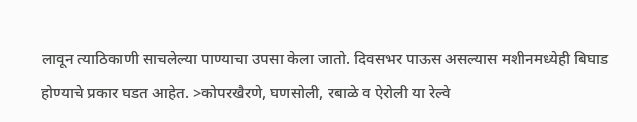लावून त्याठिकाणी साचलेल्या पाण्याचा उपसा केला जातो. दिवसभर पाऊस असल्यास मशीनमध्येही बिघाड होण्याचे प्रकार घडत आहेत. >कोपरखैरणे, घणसोली, रबाळे व ऐरोली या रेल्वे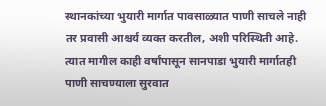स्थानकांच्या भुयारी मार्गात पावसाळ्यात पाणी साचले नाही तर प्रवासी आश्चर्य व्यक्त करतील, अशी परिस्थिती आहे. त्यात मागील काही वर्षांपासून सानपाडा भुयारी मार्गातही पाणी साचण्याला सुरवात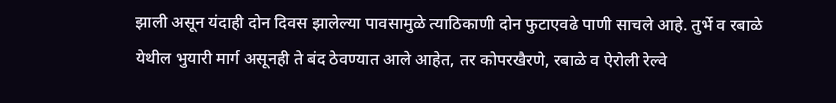झाली असून यंदाही दोन दिवस झालेल्या पावसामुळे त्याठिकाणी दोन फुटाएवढे पाणी साचले आहे. तुर्भे व रबाळे येथील भुयारी मार्ग असूनही ते बंद ठेवण्यात आले आहेत, तर कोपरखैरणे, रबाळे व ऐरोली रेल्वे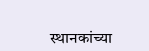स्थानकांच्या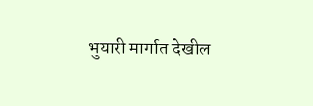भुयारी मार्गात देखील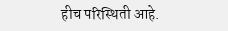हीच परिस्थिती आहे.